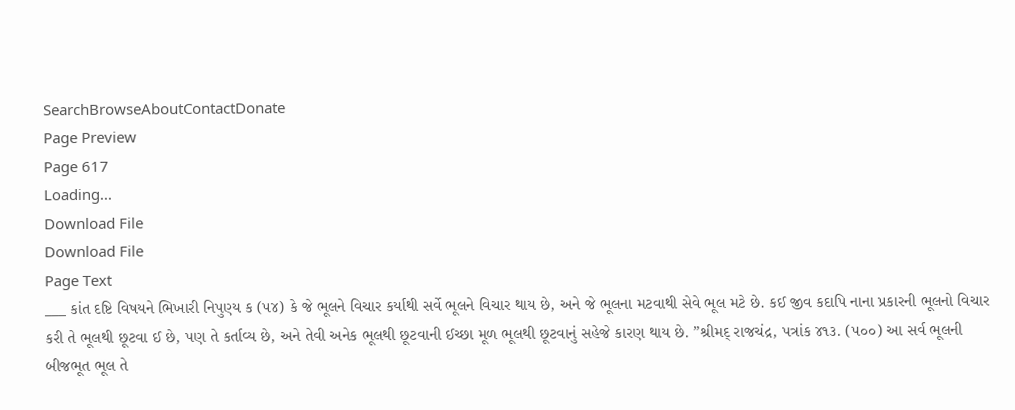SearchBrowseAboutContactDonate
Page Preview
Page 617
Loading...
Download File
Download File
Page Text
___ કાંત દષ્ટિ વિષયને ભિખારી નિપુણ્ય ક (૫૪) કે જે ભૂલને વિચાર કર્યાથી સર્વે ભૂલને વિચાર થાય છે, અને જે ભૂલના મટવાથી સેવે ભૂલ મટે છે. કઈ જીવ કદાપિ નાના પ્રકારની ભૂલનો વિચાર કરી તે ભૂલથી છૂટવા ઈ છે, પણ તે કર્તાવ્ય છે, અને તેવી અનેક ભૂલથી છૂટવાની ઈચ્છા મૂળ ભૂલથી છૂટવાનું સહેજે કારણ થાય છે. ”શ્રીમદ્ રાજચંદ્ર, પત્રાંક ૪૧૩. (૫૦૦) આ સર્વ ભૂલની બીજભૂત ભૂલ તે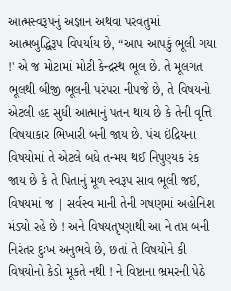આત્મસ્વરૂપનું અજ્ઞાન અથવા પરવતુમાં આત્મબુદ્ધિરૂપ વિપર્યાય છે, “આપ આપકું ભૂલી ગયા !' એ જ મોટામાં મોટી કેન્દ્રસ્થ ભૂલ છે. તે મૂલગત ભૂલથી બીજી ભૂલની પરંપરા નીપજે છે, તે વિષયનો એટલી હદ સુધી આત્માનું પતન થાય છે કે તેની વૃત્તિ વિષયાકાર ભિખારી બની જાય છે. પંચ ઇંદ્રિયના વિષયોમાં તે એટલે બધે તન્મય થઈ નિપુણ્યક રંક જાય છે કે તે પિતાનું મૂળ સ્વરૂપ સાવ ભૂલી જઈ, વિષયમાં જ | સર્વસ્વ માની તેની ગષણમાં અહોનિશ મંડ્યો રહે છે ! અને વિષયતૃષ્ણાથી આ ને તપ્ત બની નિરંતર દુઃખ અનુભવે છે, છતાં તે વિષયોને કી વિષયોનો કેડો મૂકતે નથી ! ને વિષ્ટાના ભ્રમરની પેઠે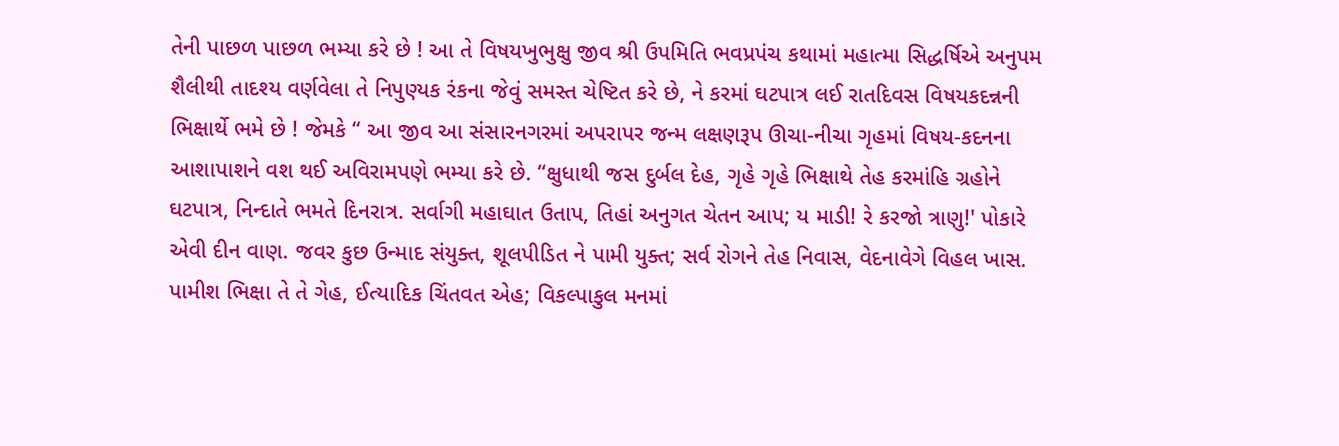તેની પાછળ પાછળ ભમ્યા કરે છે ! આ તે વિષયખુભુક્ષુ જીવ શ્રી ઉપમિતિ ભવપ્રપંચ કથામાં મહાત્મા સિદ્ધર્ષિએ અનુપમ શૈલીથી તાદશ્ય વર્ણવેલા તે નિપુણ્યક રંકના જેવું સમસ્ત ચેષ્ટિત કરે છે, ને કરમાં ઘટપાત્ર લઈ રાતદિવસ વિષયકદન્નની ભિક્ષાર્થે ભમે છે ! જેમકે “ આ જીવ આ સંસારનગરમાં અપરાપર જન્મ લક્ષણરૂપ ઊચા-નીચા ગૃહમાં વિષય-કદનના આશાપાશને વશ થઈ અવિરામપણે ભમ્યા કરે છે. “ક્ષુધાથી જસ દુર્બલ દેહ, ગૃહે ગૃહે ભિક્ષાથે તેહ કરમાંહિ ગ્રહોને ઘટપાત્ર, નિન્દાતે ભમતે દિનરાત્ર. સર્વાગી મહાઘાત ઉતાપ, તિહાં અનુગત ચેતન આપ; ય માડી! રે કરજો ત્રાણુ!' પોકારે એવી દીન વાણ. જવર કુછ ઉન્માદ સંયુક્ત, શૂલપીડિત ને પામી યુક્ત; સર્વ રોગને તેહ નિવાસ, વેદનાવેગે વિહલ ખાસ. પામીશ ભિક્ષા તે તે ગેહ, ઈત્યાદિક ચિંતવત એહ; વિકલ્પાકુલ મનમાં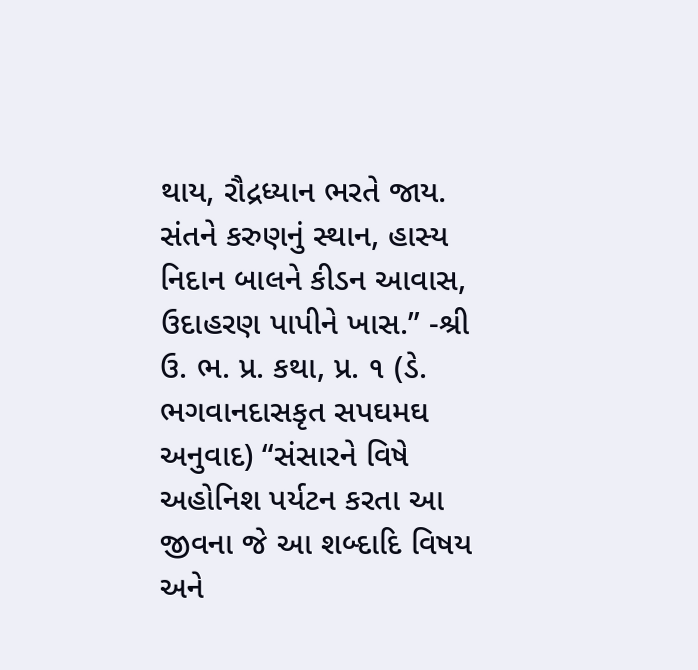થાય, રૌદ્રધ્યાન ભરતે જાય. સંતને કરુણનું સ્થાન, હાસ્ય નિદાન બાલને કીડન આવાસ, ઉદાહરણ પાપીને ખાસ.” -શ્રી ઉ. ભ. પ્ર. કથા, પ્ર. ૧ (ડે. ભગવાનદાસકૃત સપઘમઘ અનુવાદ) “સંસારને વિષે અહોનિશ પર્યટન કરતા આ જીવના જે આ શબ્દાદિ વિષય અને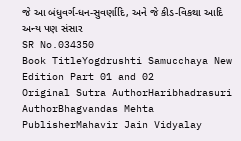જે આ બંધુવર્ગ-ધન-સુવર્ણાદિ, અને જે કીડ-વિકથા આદિ અન્ય પણ સંસાર
SR No.034350
Book TitleYogdrushti Samucchaya New Edition Part 01 and 02
Original Sutra AuthorHaribhadrasuri
AuthorBhagvandas Mehta
PublisherMahavir Jain Vidyalay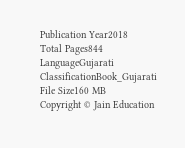Publication Year2018
Total Pages844
LanguageGujarati
ClassificationBook_Gujarati
File Size160 MB
Copyright © Jain Education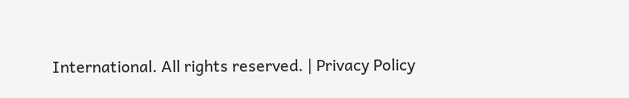International. All rights reserved. | Privacy Policy